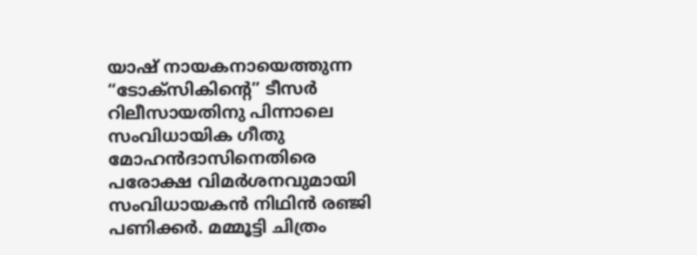യാഷ് നായകനായെത്തുന്ന “ടോക്സികിന്റെ” ടീസർ റിലീസായതിനു പിന്നാലെ സംവിധായിക ഗീതു മോഹൻദാസിനെതിരെ പരോക്ഷ വിമർശനവുമായി സംവിധായകൻ നിഥിൻ രഞ്ജി പണിക്കർ. മമ്മൂട്ടി ചിത്രം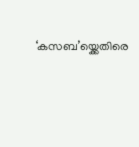‘കസബ’യ്ക്കെതിരെ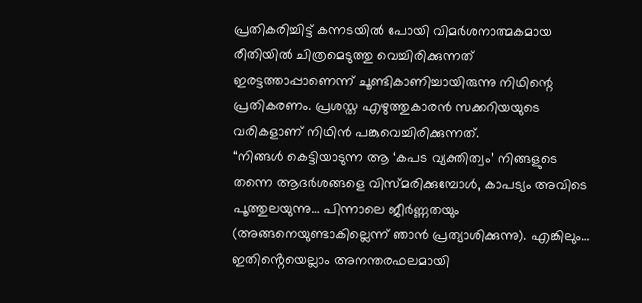പ്രതികരിച്ചിട്ട് കന്നടയിൽ പോയി വിമർശനാത്മകമായ രീതിയിൽ ചിത്രമെടുത്തു വെച്ചിരിക്കുന്നത് ഇരട്ടത്താപ്പാണെന്ന് ചൂണ്ടികാണിച്ചായിരുന്നു നിഥിന്റെ പ്രതികരണം. പ്രശസ്ത എഴുത്തുകാരൻ സക്കറിയയുടെ വരികളാണ് നിഥിൻ പങ്കുവെച്ചിരിക്കുന്നത്.
“നിങ്ങൾ കെട്ടിയാടുന്ന ആ ‘കപട വ്യക്തിത്വം’ നിങ്ങളുടെ തന്നെ ആദർശങ്ങളെ വിസ്മരിക്കുമ്പോൾ, കാപട്യം അവിടെ പൂത്തുലയുന്നു… പിന്നാലെ ജീർണ്ണതയും (അങ്ങനെയുണ്ടാകില്ലെന്ന് ഞാൻ പ്രത്യാശിക്കുന്നു). എങ്കിലും… ഇതിൻ്റെയെല്ലാം അനന്തരഫലമായി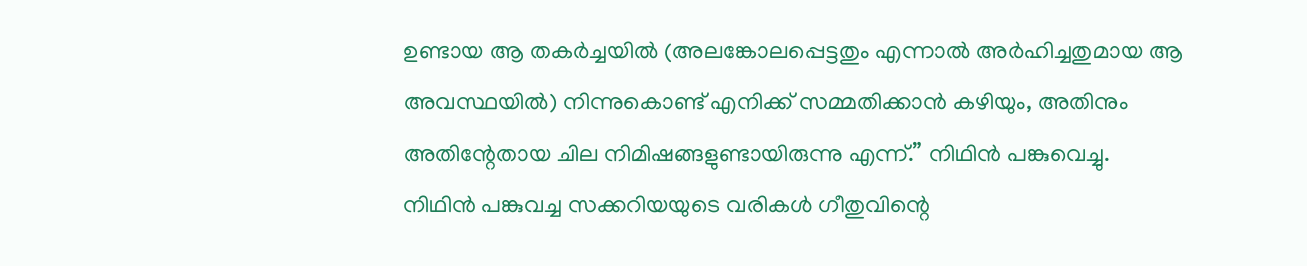ഉണ്ടായ ആ തകർച്ചയിൽ (അലങ്കോലപ്പെട്ടതും എന്നാൽ അർഹിച്ചതുമായ ആ അവസ്ഥയിൽ) നിന്നുകൊണ്ട് എനിക്ക് സമ്മതിക്കാൻ കഴിയും, അതിനും അതിന്റേതായ ചില നിമിഷങ്ങളുണ്ടായിരുന്നു എന്ന്.” നിഥിൻ പങ്കുവെച്ചു.
നിഥിൻ പങ്കുവച്ച സക്കറിയയുടെ വരികൾ ഗീതുവിന്റെ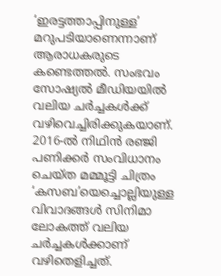‘ഇരട്ടത്താപ്പിനുള്ള’ മറുപടിയാണെന്നാണ് ആരാധകരുടെ കണ്ടെത്തൽ. സംഭവം സോഷ്യൽ മീഡിയയിൽ വലിയ ചർച്ചകൾക്ക് വഴിവെച്ചിരിക്കുകയാണ്.
2016-ൽ നിഥിൻ രഞ്ജി പണിക്കർ സംവിധാനം ചെയ്ത മമ്മൂട്ടി ചിത്രം ‘കസബ’യെച്ചൊല്ലിയുള്ള വിവാദങ്ങൾ സിനിമാ ലോകത്ത് വലിയ ചർച്ചകൾക്കാണ് വഴിതെളിച്ചത്.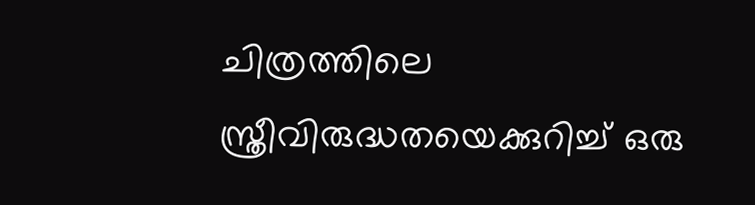ചിത്രത്തിലെ സ്ത്രീവിരുദ്ധതയെക്കുറിച്ച് ഒരു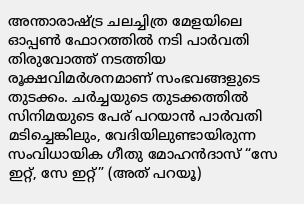അന്താരാഷ്ട്ര ചലച്ചിത്ര മേളയിലെ ഓപ്പൺ ഫോറത്തിൽ നടി പാർവതി തിരുവോത്ത് നടത്തിയ രൂക്ഷവിമർശനമാണ് സംഭവങ്ങളുടെ തുടക്കം. ചർച്ചയുടെ തുടക്കത്തിൽ സിനിമയുടെ പേര് പറയാൻ പാർവതി മടിച്ചെങ്കിലും, വേദിയിലുണ്ടായിരുന്ന സംവിധായിക ഗീതു മോഹൻദാസ് “സേ ഇറ്റ്, സേ ഇറ്റ്” (അത് പറയൂ)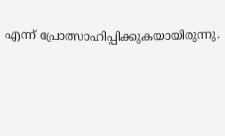എന്ന് പ്രോത്സാഹിപ്പിക്കുകയായിരുന്നു.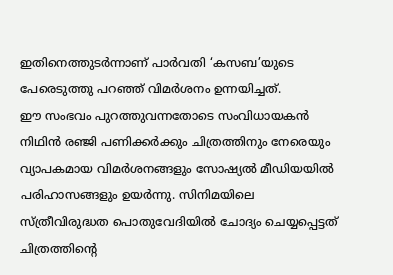ഇതിനെത്തുടർന്നാണ് പാർവതി ‘കസബ’യുടെ പേരെടുത്തു പറഞ്ഞ് വിമർശനം ഉന്നയിച്ചത്.
ഈ സംഭവം പുറത്തുവന്നതോടെ സംവിധായകൻ നിഥിൻ രഞ്ജി പണിക്കർക്കും ചിത്രത്തിനും നേരെയും വ്യാപകമായ വിമർശനങ്ങളും സോഷ്യൽ മീഡിയയിൽ പരിഹാസങ്ങളും ഉയർന്നു. സിനിമയിലെ സ്ത്രീവിരുദ്ധത പൊതുവേദിയിൽ ചോദ്യം ചെയ്യപ്പെട്ടത് ചിത്രത്തിന്റെ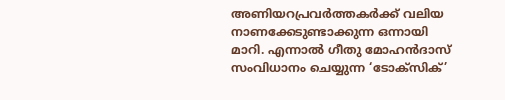അണിയറപ്രവർത്തകർക്ക് വലിയ നാണക്കേടുണ്ടാക്കുന്ന ഒന്നായി മാറി. എന്നാൽ ഗീതു മോഹൻദാസ് സംവിധാനം ചെയ്യുന്ന ‘ടോക്സിക്’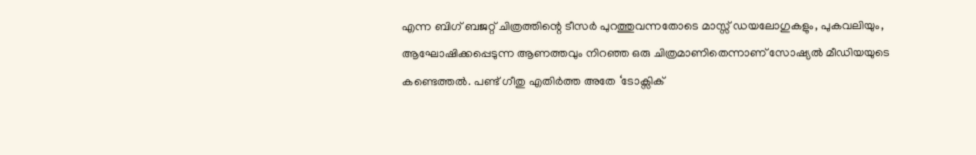എന്ന ബിഗ് ബജറ്റ് ചിത്രത്തിന്റെ ടീസർ പുറത്തുവന്നതോടെ മാസ്സ് ഡയലോഗുകളും, പുകവലിയും, ആഘോഷിക്കപ്പെടുന്ന ആണത്തവും നിറഞ്ഞ ഒരു ചിത്രമാണിതെന്നാണ് സോഷ്യൽ മീഡിയയുടെ കണ്ടെത്തൽ. പണ്ട് ഗീതു എതിർത്ത അതേ ‘ടോക്സിക്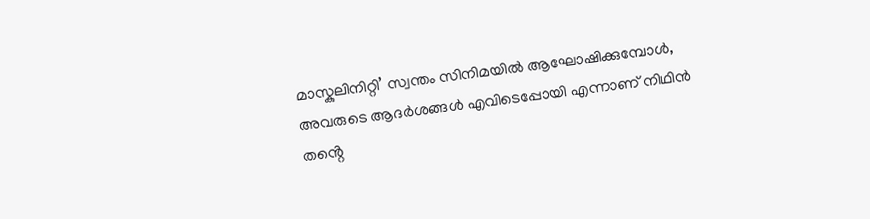മാസ്കുലിനിറ്റി’ സ്വന്തം സിനിമയിൽ ആഘോഷിക്കുമ്പോൾ, അവരുടെ ആദർശങ്ങൾ എവിടെപ്പോയി എന്നാണ് നിഥിൻ തൻ്റെ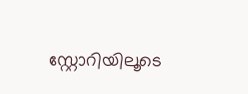സ്റ്റോറിയിലൂടെ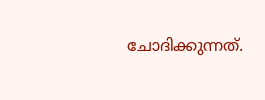ചോദിക്കുന്നത്.